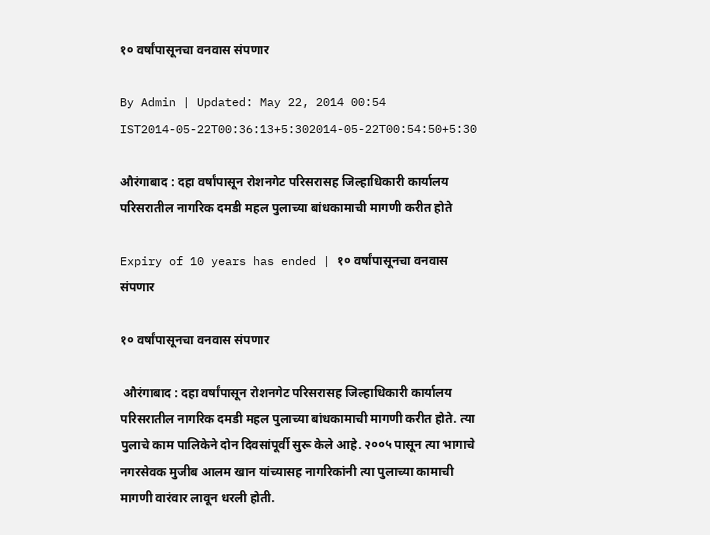१० वर्षांपासूनचा वनवास संपणार

By Admin | Updated: May 22, 2014 00:54 IST2014-05-22T00:36:13+5:302014-05-22T00:54:50+5:30

औरंगाबाद : दहा वर्षांपासून रोशनगेट परिसरासह जिल्हाधिकारी कार्यालय परिसरातील नागरिक दमडी महल पुलाच्या बांधकामाची मागणी करीत होते

Expiry of 10 years has ended | १० वर्षांपासूनचा वनवास संपणार

१० वर्षांपासूनचा वनवास संपणार

 औरंगाबाद : दहा वर्षांपासून रोशनगेट परिसरासह जिल्हाधिकारी कार्यालय परिसरातील नागरिक दमडी महल पुलाच्या बांधकामाची मागणी करीत होते. त्या पुलाचे काम पालिकेने दोन दिवसांपूर्वी सुरू केले आहे. २००५ पासून त्या भागाचे नगरसेवक मुजीब आलम खान यांच्यासह नागरिकांनी त्या पुलाच्या कामाची मागणी वारंवार लावून धरली होती.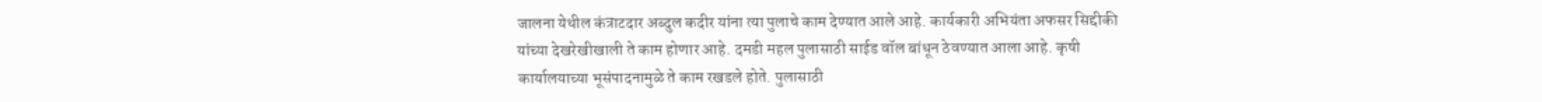जालना येथील कंत्राटदार अब्दुल कदीर यांना त्या पुलाचे काम देण्यात आले आहे. कार्यकारी अभियंता अफसर सिद्दीकी यांच्या देखरेखीखाली ते काम होणार आहे. दमडी महल पुलासाठी साईड वॉल बांधून ठेवण्यात आला आहे. कृषी कार्यालयाच्या भूसंपादनामुळे ते काम रखडले होते. पुलासाठी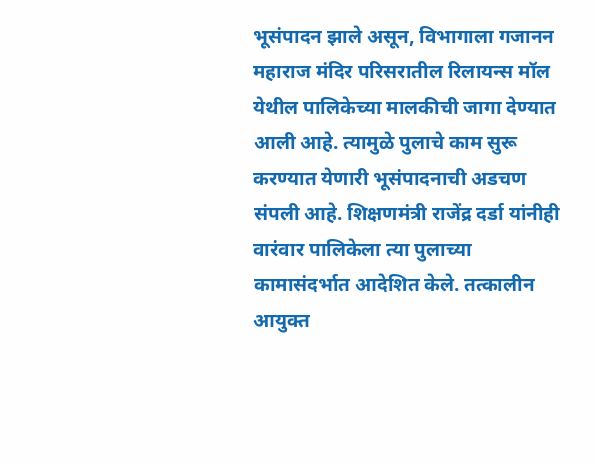भूसंपादन झाले असून, विभागाला गजानन महाराज मंदिर परिसरातील रिलायन्स मॉल येथील पालिकेच्या मालकीची जागा देण्यात आली आहे. त्यामुळे पुलाचे काम सुरू करण्यात येणारी भूसंपादनाची अडचण संपली आहे. शिक्षणमंत्री राजेंद्र दर्डा यांनीही वारंवार पालिकेला त्या पुलाच्या कामासंदर्भात आदेशित केले. तत्कालीन आयुक्त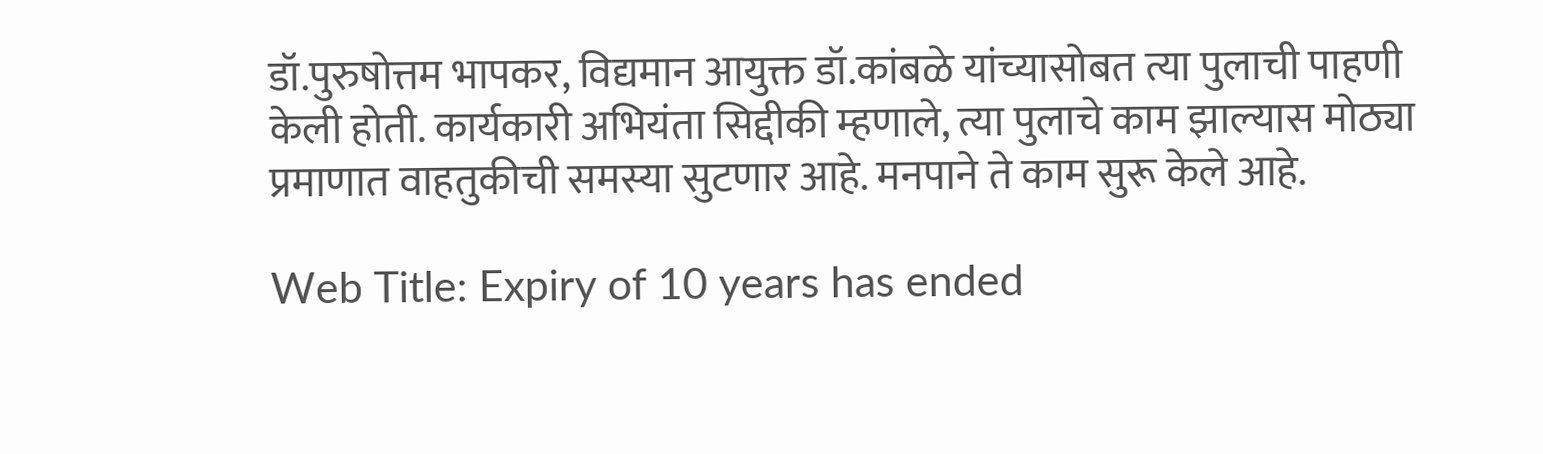डॉ.पुरुषोत्तम भापकर, विद्यमान आयुक्त डॉ.कांबळे यांच्यासोबत त्या पुलाची पाहणी केली होती. कार्यकारी अभियंता सिद्दीकी म्हणाले, त्या पुलाचे काम झाल्यास मोठ्या प्रमाणात वाहतुकीची समस्या सुटणार आहे. मनपाने ते काम सुरू केले आहे.

Web Title: Expiry of 10 years has ended